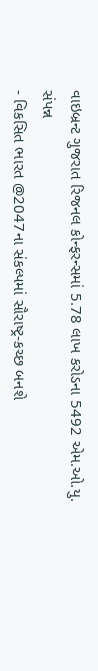વાઇબ્રન્ટ ગુજરાત રિજનલ કોન્ફરન્સમાં 5.78 લાખ કરોડના 5492 એમ.ઓ.યુ. સંપન્ન
- વિકસિત ભારત @2047ના સંકલ્પમાં સૌરાષ્ટ્ર-કચ્છ બનશે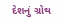દેશનું ગ્રોથ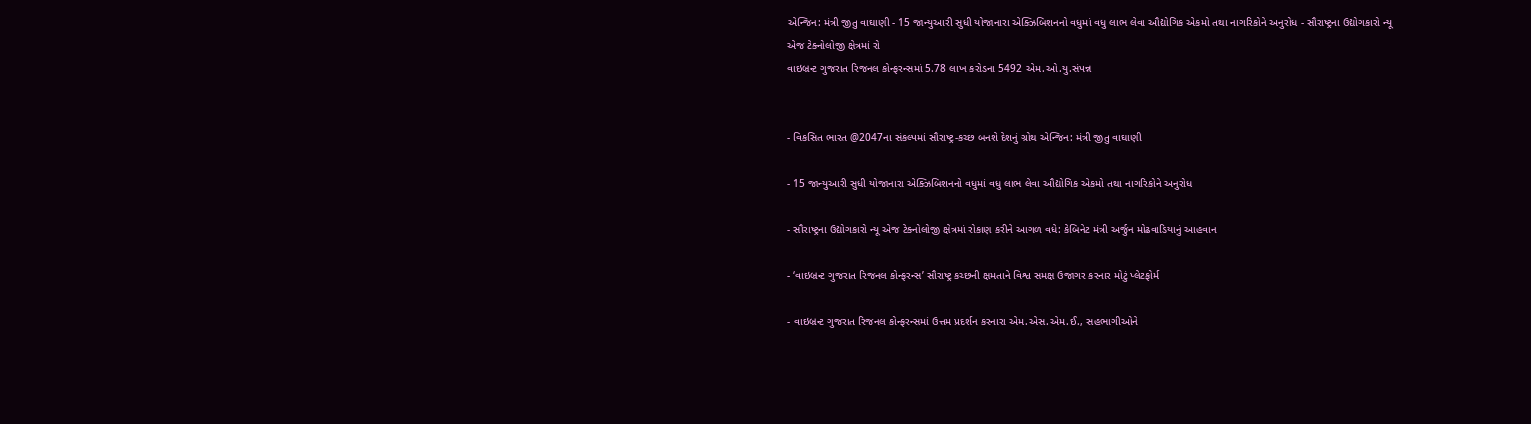એન્જિન: મંત્રી જીતુ વાઘાણી - 15 જાન્યુઆરી સુધી યોજાનારા એક્ઝિબિશનનો વધુમાં વધુ લાભ લેવા ઔદ્યોગિક એકમો તથા નાગરિકોને અનુરોધ - સૌરાષ્ટ્રના ઉદ્યોગકારો ન્યૂ એજ ટેક્નોલોજી ક્ષેત્રમાં રો
વાઇબ્રન્ટ ગુજરાત રિજનલ કોન્ફરન્સમાં 5.78 લાખ કરોડના 5492 એમ.ઓ.યુ.સંપન્ન


- વિકસિત ભારત @2047ના સંકલ્પમાં સૌરાષ્ટ્ર-કચ્છ બનશે દેશનું ગ્રોથ એન્જિન: મંત્રી જીતુ વાઘાણી

- 15 જાન્યુઆરી સુધી યોજાનારા એક્ઝિબિશનનો વધુમાં વધુ લાભ લેવા ઔદ્યોગિક એકમો તથા નાગરિકોને અનુરોધ

- સૌરાષ્ટ્રના ઉદ્યોગકારો ન્યૂ એજ ટેક્નોલોજી ક્ષેત્રમાં રોકાણ કરીને આગળ વધે: કેબિનેટ મંત્રી અર્જુન મોઢવાડિયાનું આહવાન

- ‘વાઇબ્રન્ટ ગુજરાત રિજનલ કોન્ફરન્સ’ સૌરાષ્ટ્ર કચ્છની ક્ષમતાને વિશ્વ સમક્ષ ઉજાગર કરનાર મોટું પ્લેટફોર્મ

- વાઇબ્રન્ટ ગુજરાત રિજનલ કોન્ફરન્સમાં ઉત્તમ પ્રદર્શન કરનારા એમ.એસ.એમ.ઈ., સહભાગીઓને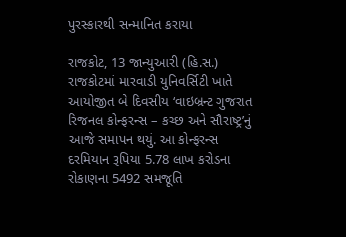પુરસ્કારથી સન્માનિત કરાયા

રાજકોટ, 13 જાન્યુઆરી (હિ.સ.) રાજકોટમાં મારવાડી યુનિવર્સિટી ખાતે આયોજીત બે દિવસીય ‘વાઇબ્રન્ટ ગુજરાત રિજનલ કોન્ફરન્સ – કચ્છ અને સૌરાષ્ટ્ર’નું આજે સમાપન થયું. આ કોન્ફરન્સ દરમિયાન રૂપિયા 5.78 લાખ કરોડના રોકાણના 5492 સમજૂતિ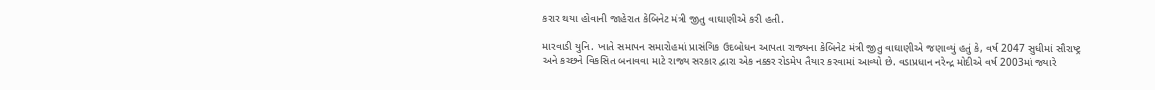કરાર થયા હોવાની જાહેરાત કેબિનેટ મંત્રી જીતુ વાઘાણીએ કરી હતી.

મારવાડી યુનિ. ખાતે સમાપન સમારોહમાં પ્રાસંગિક ઉદબોધન આપતા રાજ્યના કેબિનેટ મંત્રી જીતુ વાઘાણીએ જણાવ્યું હતું કે, વર્ષ 2047 સુધીમાં સૌરાષ્ટ્ર અને કચ્છને વિકસિત બનાવવા માટે રાજ્ય સરકાર દ્વારા એક નક્કર રોડમેપ તૈયાર કરવામાં આવ્યો છે. વડાપ્રધાન નરેન્દ્ર મોદીએ વર્ષ 2003માં જ્યારે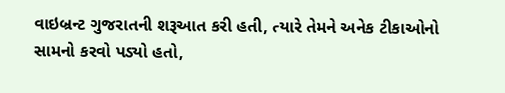વાઇબ્રન્ટ ગુજરાતની શરૂઆત કરી હતી, ત્યારે તેમને અનેક ટીકાઓનો સામનો કરવો પડ્યો હતો,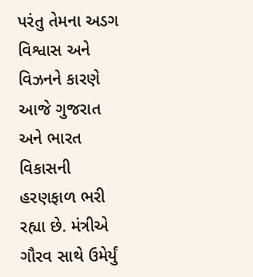પરંતુ તેમના અડગ વિશ્વાસ અને વિઝનને કારણે આજે ગુજરાત અને ભારત વિકાસની હરણફાળ ભરી રહ્યા છે. મંત્રીએ ગૌરવ સાથે ઉમેર્યું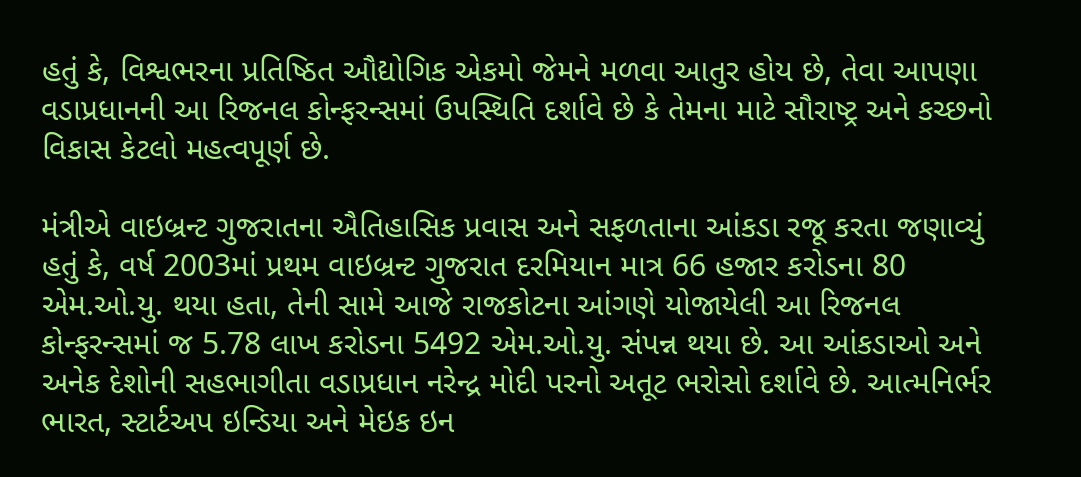હતું કે, વિશ્વભરના પ્રતિષ્ઠિત ઔદ્યોગિક એકમો જેમને મળવા આતુર હોય છે, તેવા આપણા વડાપ્રધાનની આ રિજનલ કોન્ફરન્સમાં ઉપસ્થિતિ દર્શાવે છે કે તેમના માટે સૌરાષ્ટ્ર અને કચ્છનો વિકાસ કેટલો મહત્વપૂર્ણ છે.

મંત્રીએ વાઇબ્રન્ટ ગુજરાતના ઐતિહાસિક પ્રવાસ અને સફળતાના આંકડા રજૂ કરતા જણાવ્યું હતું કે, વર્ષ 2003માં પ્રથમ વાઇબ્રન્ટ ગુજરાત દરમિયાન માત્ર 66 હજાર કરોડના 80 એમ.ઓ.યુ. થયા હતા, તેની સામે આજે રાજકોટના આંગણે યોજાયેલી આ રિજનલ કોન્ફરન્સમાં જ 5.78 લાખ કરોડના 5492 એમ.ઓ.યુ. સંપન્ન થયા છે. આ આંકડાઓ અને અનેક દેશોની સહભાગીતા વડાપ્રધાન નરેન્દ્ર મોદી પરનો અતૂટ ભરોસો દર્શાવે છે. આત્મનિર્ભર ભારત, સ્ટાર્ટઅપ ઇન્ડિયા અને મેઇક ઇન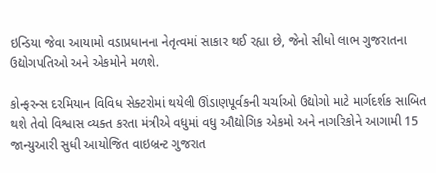ઇન્ડિયા જેવા આયામો વડાપ્રધાનના નેતૃત્વમાં સાકાર થઈ રહ્યા છે, જેનો સીધો લાભ ગુજરાતના ઉદ્યોગપતિઓ અને એકમોને મળશે.

કોન્ફરન્સ દરમિયાન વિવિધ સેક્ટરોમાં થયેલી ઊંડાણપૂર્વકની ચર્ચાઓ ઉદ્યોગો માટે માર્ગદર્શક સાબિત થશે તેવો વિશ્વાસ વ્યક્ત કરતા મંત્રીએ વધુમાં વધુ ઔદ્યોગિક એકમો અને નાગરિકોને આગામી 15 જાન્યુઆરી સુધી આયોજિત વાઇબ્રન્ટ ગુજરાત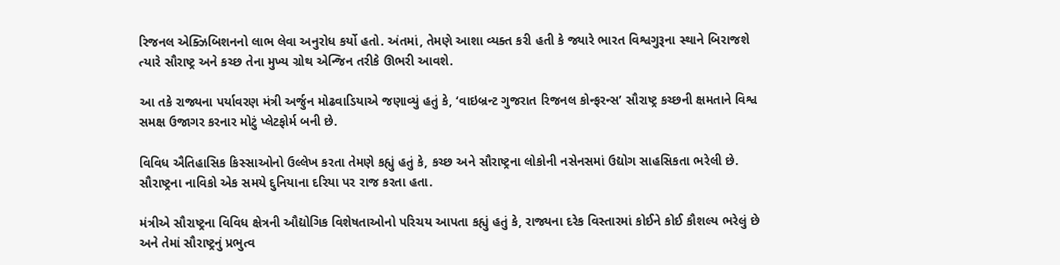રિજનલ એક્ઝિબિશનનો લાભ લેવા અનુરોધ કર્યો હતો. અંતમાં, તેમણે આશા વ્યક્ત કરી હતી કે જ્યારે ભારત વિશ્વગુરૂના સ્થાને બિરાજશે ત્યારે સૌરાષ્ટ્ર અને કચ્છ તેના મુખ્ય ગ્રોથ એન્જિન તરીકે ઊભરી આવશે.

આ તકે રાજ્યના પર્યાવરણ મંત્રી અર્જુન મોઢવાડિયાએ જણાવ્યું હતું કે, ‘વાઇબ્રન્ટ ગુજરાત રિજનલ કોન્ફરન્સ’ સૌરાષ્ટ્ર કચ્છની ક્ષમતાને વિશ્વ સમક્ષ ઉજાગર કરનાર મોટું પ્લેટફોર્મ બની છે.

વિવિધ ઐતિહાસિક કિસ્સાઓનો ઉલ્લેખ કરતા તેમણે કહ્યું હતું કે, કચ્છ અને સૌરાષ્ટ્રના લોકોની નસેનસમાં ઉદ્યોગ સાહસિકતા ભરેલી છે. સૌરાષ્ટ્રના નાવિકો એક સમયે દુનિયાના દરિયા પર રાજ કરતા હતા.

મંત્રીએ સૌરાષ્ટ્રના વિવિધ ક્ષેત્રની ઔદ્યોગિક વિશેષતાઓનો પરિચય આપતા કહ્યું હતું કે, રાજ્યના દરેક વિસ્તારમાં કોઈને કોઈ કૌશલ્ય ભરેલું છે અને તેમાં સૌરાષ્ટ્રનું પ્રભુત્વ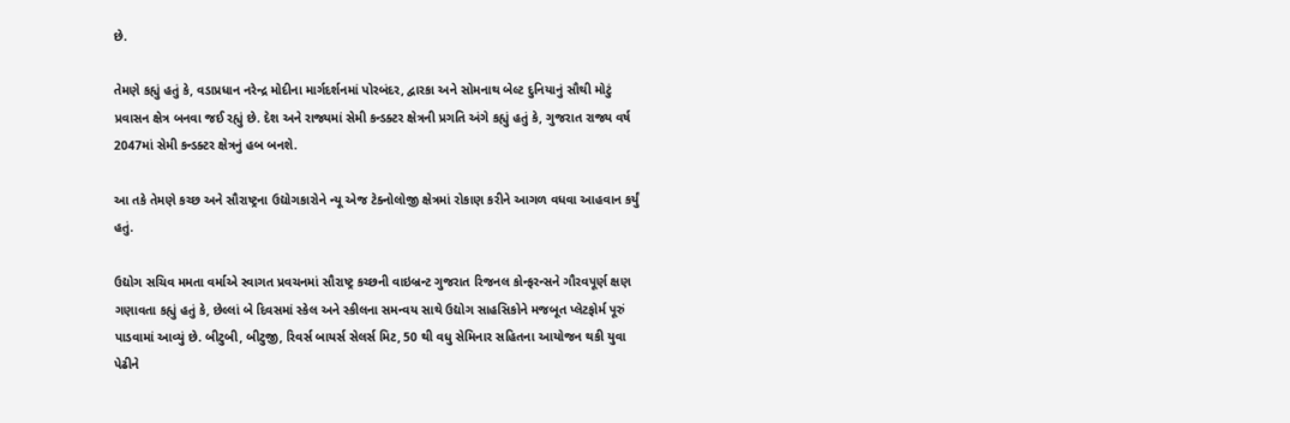છે.

તેમણે કહ્યું હતું કે, વડાપ્રધાન નરેન્દ્ર મોદીના માર્ગદર્શનમાં પોરબંદર, દ્વારકા અને સોમનાથ બેલ્ટ દુનિયાનું સૌથી મોટું પ્રવાસન ક્ષેત્ર બનવા જઈ રહ્યું છે. દેશ અને રાજ્યમાં સેમી કન્ડક્ટર ક્ષેત્રની પ્રગતિ અંગે કહ્યું હતું કે, ગુજરાત રાજ્ય વર્ષ 2047માં સેમી કન્ડક્ટર ક્ષેત્રનું હબ બનશે.

આ તકે તેમણે કચ્છ અને સૌરાષ્ટ્રના ઉદ્યોગકારોને ન્યૂ એજ ટેક્નોલોજી ક્ષેત્રમાં રોકાણ કરીને આગળ વધવા આહવાન કર્યું હતું.

ઉદ્યોગ સચિવ મમતા વર્માએ સ્વાગત પ્રવચનમાં સૌરાષ્ટ્ર કચ્છની વાઇબ્રન્ટ ગુજરાત રિજનલ કોન્ફરન્સને ગૌરવપૂર્ણ ક્ષણ ગણાવતા કહ્યું હતું કે, છેલ્લાં બે દિવસમાં સ્કેલ અને સ્કીલના સમન્વય સાથે ઉદ્યોગ સાહસિકોને મજબૂત પ્લેટફોર્મ પૂરું પાડવામાં આવ્યું છે. બીટુબી, બીટુજી, રિવર્સ બાયર્સ સેલર્સ મિટ, 50 થી વધુ સેમિનાર સહિતના આયોજન થકી યુવા પેઢીને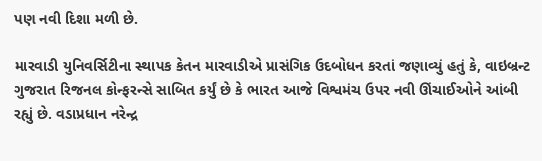પણ નવી દિશા મળી છે.

મારવાડી યુનિવર્સિટીના સ્થાપક કેતન મારવાડીએ પ્રાસંગિક ઉદબોધન કરતાં જણાવ્યું હતું કે, વાઇબ્રન્ટ ગુજરાત રિજનલ કોન્ફરન્સે સાબિત કર્યું છે કે ભારત આજે વિશ્વમંચ ઉપર નવી ઊંચાઈઓને આંબી રહ્યું છે. વડાપ્રધાન નરેન્દ્ર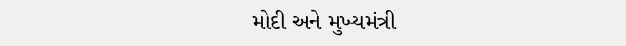મોદી અને મુખ્યમંત્રી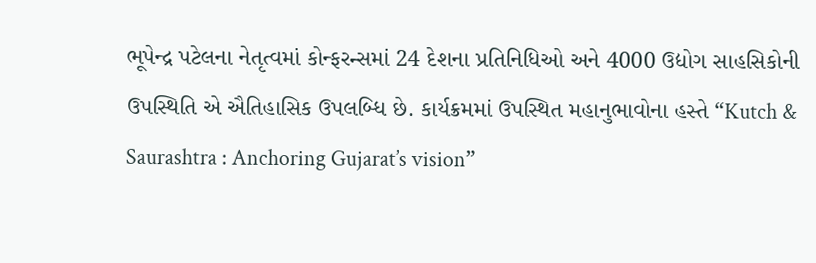ભૂપેન્દ્ર પટેલના નેતૃત્વમાં કોન્ફરન્સમાં 24 દેશના પ્રતિનિધિઓ અને 4000 ઉદ્યોગ સાહસિકોની ઉપસ્થિતિ એ ઐતિહાસિક ઉપલબ્ધિ છે. કાર્યક્રમમાં ઉપસ્થિત મહાનુભાવોના હસ્તે “Kutch & Saurashtra : Anchoring Gujarat’s vision”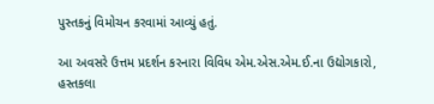પુસ્તકનું વિમોચન કરવામાં આવ્યું હતું.

આ અવસરે ઉત્તમ પ્રદર્શન કરનારા વિવિધ એમ.એસ.એમ.ઈ.ના ઉદ્યોગકારો, હસ્તકલા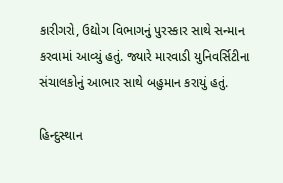કારીગરો, ઉદ્યોગ વિભાગનું પુરસ્કાર સાથે સન્માન કરવામાં આવ્યું હતું. જ્યારે મારવાડી યુનિવર્સિટીના સંચાલકોનું આભાર સાથે બહુમાન કરાયું હતું.

હિન્દુસ્થાન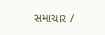સમાચાર /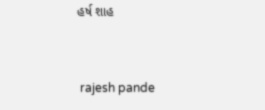હર્ષ શાહ


 rajesh pande